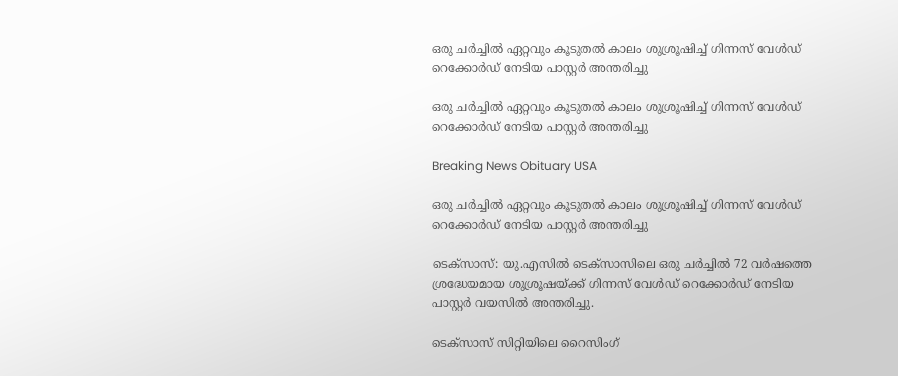ഒരു ചര്‍ച്ചില്‍ ഏറ്റവും കൂടുതല്‍ കാലം ശുശ്രൂഷിച്ച് ഗിന്നസ് വേള്‍ഡ് റെക്കോര്‍ഡ് നേടിയ പാസ്റ്റര്‍ അന്തരിച്ചു

ഒരു ചര്‍ച്ചില്‍ ഏറ്റവും കൂടുതല്‍ കാലം ശുശ്രൂഷിച്ച് ഗിന്നസ് വേള്‍ഡ് റെക്കോര്‍ഡ് നേടിയ പാസ്റ്റര്‍ അന്തരിച്ചു

Breaking News Obituary USA

ഒരു ചര്‍ച്ചില്‍ ഏറ്റവും കൂടുതല്‍ കാലം ശുശ്രൂഷിച്ച് ഗിന്നസ് വേള്‍ഡ് റെക്കോര്‍ഡ് നേടിയ പാസ്റ്റര്‍ അന്തരിച്ചു

ടെക്സാസ്: യു.എസില്‍ ടെക്സാസിലെ ഒരു ചര്‍ച്ചില്‍ 72 വര്‍ഷത്തെ ശ്രദ്ധേയമായ ശുശ്രൂഷയ്ക്ക് ഗിന്നസ് വേള്‍ഡ് റെക്കോര്‍ഡ് നേടിയ പാസ്റ്റര്‍ വയസില്‍ അന്തരിച്ചു.

ടെക്സാസ് സിറ്റിയിലെ റൈസിംഗ്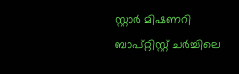സ്റ്റാര്‍ മിഷണറി ബാപ്റ്റിസ്റ്റ് ചര്‍ച്ചിലെ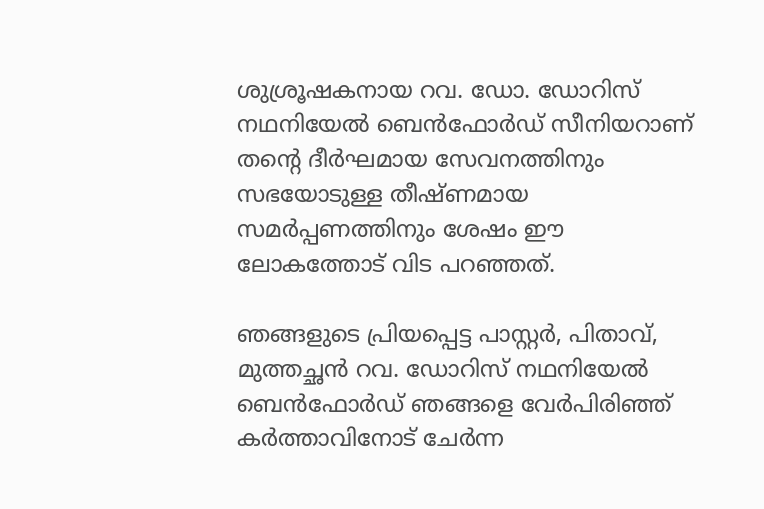ശുശ്രൂഷകനായ റവ. ഡോ. ഡോറിസ് നഥനിയേല്‍ ബെന്‍ഫോര്‍ഡ് സീനിയറാണ് തന്റെ ദീര്‍ഘമായ സേവനത്തിനും സഭയോടുള്ള തീഷ്ണമായ സമര്‍പ്പണത്തിനും ശേഷം ഈ ലോകത്തോട് വിട പറഞ്ഞത്.

ഞങ്ങളുടെ പ്രിയപ്പെട്ട പാസ്റ്റര്‍, പിതാവ്, മുത്തച്ഛന്‍ റവ. ഡോറിസ് നഥനിയേല്‍ ബെന്‍ഫോര്‍ഡ് ഞങ്ങളെ വേര്‍പിരിഞ്ഞ് കര്‍ത്താവിനോട് ചേര്‍ന്ന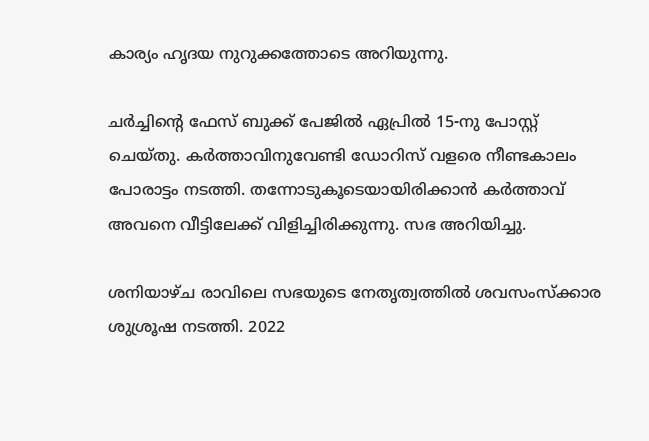കാര്യം ഹൃദയ നുറുക്കത്തോടെ അറിയുന്നു.

ചര്‍ച്ചിന്റെ ഫേസ് ബുക്ക് പേജില്‍ ഏപ്രില്‍ 15-നു പോസ്റ്റ് ചെയ്തു. കര്‍ത്താവിനുവേണ്ടി ഡോറിസ് വളരെ നീണ്ടകാലം പോരാട്ടം നടത്തി. തന്നോടുകൂടെയായിരിക്കാന്‍ കര്‍ത്താവ് അവനെ വീട്ടിലേക്ക് വിളിച്ചിരിക്കുന്നു. സഭ അറിയിച്ചു.

ശനിയാഴ്ച രാവിലെ സഭയുടെ നേതൃത്വത്തില്‍ ശവസംസ്ക്കാര ശുശ്രൂഷ നടത്തി. 2022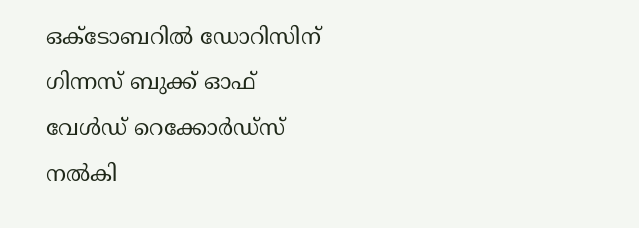ഒക്ടോബറില്‍ ഡോറിസിന് ഗിന്നസ് ബുക്ക് ഓഫ് വേള്‍ഡ് റെക്കോര്‍ഡ്സ് നല്‍കി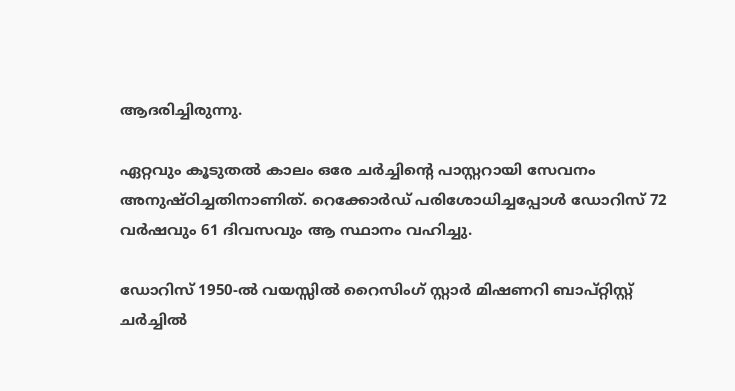ആദരിച്ചിരുന്നു.

ഏറ്റവും കൂടുതല്‍ കാലം ഒരേ ചര്‍ച്ചിന്റെ പാസ്റ്ററായി സേവനം അനുഷ്ഠിച്ചതിനാണിത്. റെക്കോര്‍ഡ് പരിശോധിച്ചപ്പോള്‍ ഡോറിസ് 72 വര്‍ഷവും 61 ദിവസവും ആ സ്ഥാനം വഹിച്ചു.

ഡോറിസ് 1950-ല്‍ വയസ്സില്‍ റൈസിംഗ് സ്റ്റാര്‍ മിഷണറി ബാപ്റ്റിസ്റ്റ് ചര്‍ച്ചില്‍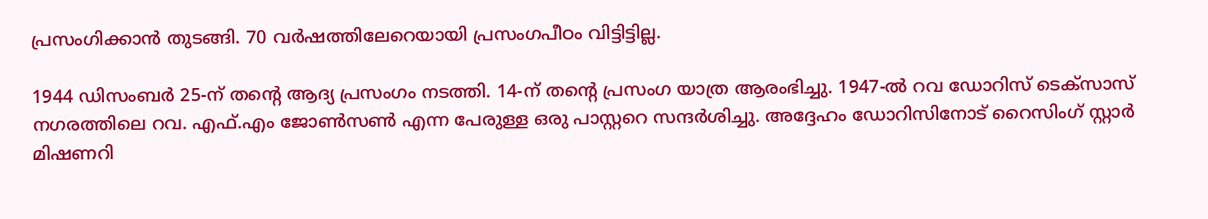പ്രസംഗിക്കാന്‍ തുടങ്ങി. 70 വര്‍ഷത്തിലേറെയായി പ്രസംഗപീഠം വിട്ടിട്ടില്ല.

1944 ഡിസംബര്‍ 25-ന് തന്റെ ആദ്യ പ്രസംഗം നടത്തി. 14-ന് തന്റെ പ്രസംഗ യാത്ര ആരംഭിച്ചു. 1947-ല്‍ റവ ഡോറിസ് ടെക്സാസ് നഗരത്തിലെ റവ. എഫ്.എം ജോണ്‍സണ്‍ എന്ന പേരുള്ള ഒരു പാസ്റ്ററെ സന്ദര്‍ശിച്ചു. അദ്ദേഹം ഡോറിസിനോട് റൈസിംഗ് സ്റ്റാര്‍ മിഷണറി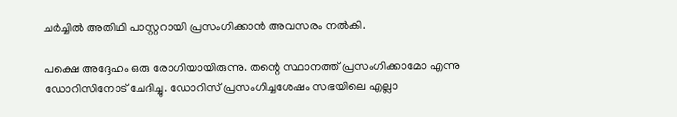ചര്‍ച്ചില്‍ അതിഥി പാസ്റ്ററായി പ്രസംഗിക്കാന്‍ അവസരം നല്‍കി.

പക്ഷെ അദ്ദേഹം ഒരു രോഗിയായിരുന്നു. തന്റെ സ്ഥാനത്ത് പ്രസംഗിക്കാമോ എന്നു ഡോറിസിനോട് ചേദിച്ചു. ഡോറിസ് പ്രസംഗിച്ചശേഷം സഭയിലെ എല്ലാ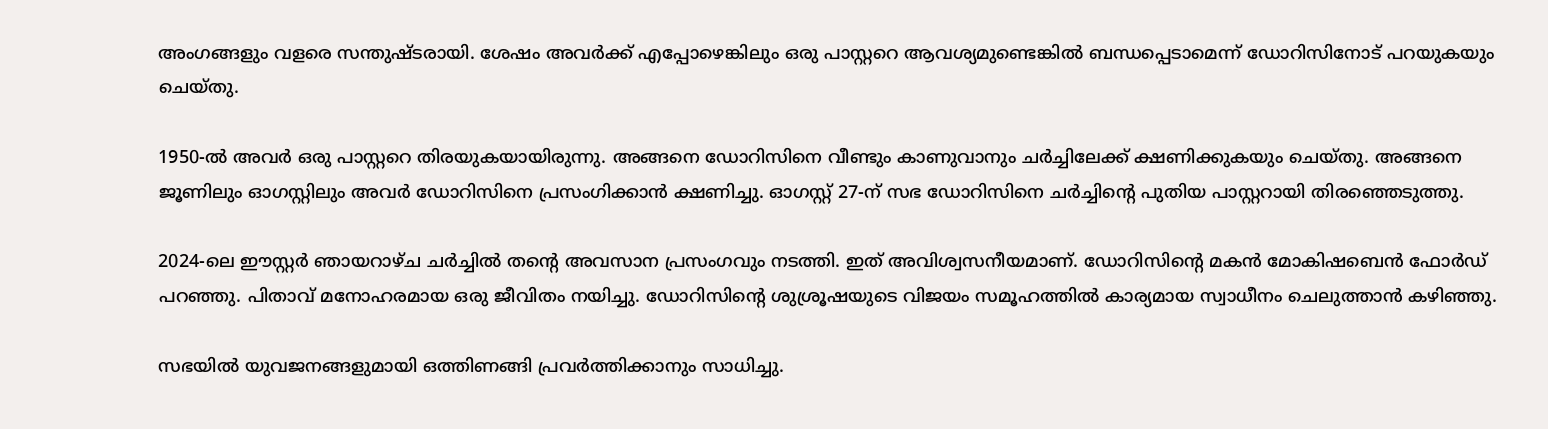അംഗങ്ങളും വളരെ സന്തുഷ്ടരായി. ശേഷം അവര്‍ക്ക് എപ്പോഴെങ്കിലും ഒരു പാസ്റ്ററെ ആവശ്യമുണ്ടെങ്കില്‍ ബന്ധപ്പെടാമെന്ന് ഡോറിസിനോട് പറയുകയും ചെയ്തു.

1950-ല്‍ അവര്‍ ഒരു പാസ്റ്ററെ തിരയുകയായിരുന്നു. അങ്ങനെ ഡോറിസിനെ വീണ്ടും കാണുവാനും ചര്‍ച്ചിലേക്ക് ക്ഷണിക്കുകയും ചെയ്തു. അങ്ങനെ ജൂണിലും ഓഗസ്റ്റിലും അവര്‍ ഡോറിസിനെ പ്രസംഗിക്കാന്‍ ക്ഷണിച്ചു. ഓഗസ്റ്റ് 27-ന് സഭ ഡോറിസിനെ ചര്‍ച്ചിന്റെ പുതിയ പാസ്റ്ററായി തിരഞ്ഞെടുത്തു.

2024-ലെ ഈസ്റ്റര്‍ ഞായറാഴ്ച ചര്‍ച്ചില്‍ തന്റെ അവസാന പ്രസംഗവും നടത്തി. ഇത് അവിശ്വസനീയമാണ്. ഡോറിസിന്റെ മകന്‍ മോകിഷബെന്‍ ഫോര്‍ഡ് പറഞ്ഞു. പിതാവ് മനോഹരമായ ഒരു ജീവിതം നയിച്ചു. ഡോറിസിന്റെ ശുശ്രൂഷയുടെ വിജയം സമൂഹത്തില്‍ കാര്യമായ സ്വാധീനം ചെലുത്താന്‍ കഴിഞ്ഞു.

സഭയില്‍ യുവജനങ്ങളുമായി ഒത്തിണങ്ങി പ്രവര്‍ത്തിക്കാനും സാധിച്ചു.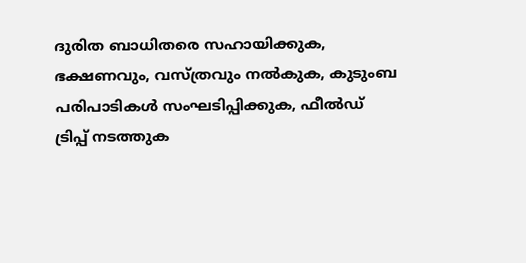ദുരിത ബാധിതരെ സഹായിക്കുക, ഭക്ഷണവും, വസ്ത്രവും നല്‍കുക, കുടുംബ പരിപാടികള്‍ സംഘടിപ്പിക്കുക, ഫീല്‍ഡ് ട്രിപ്പ് നടത്തുക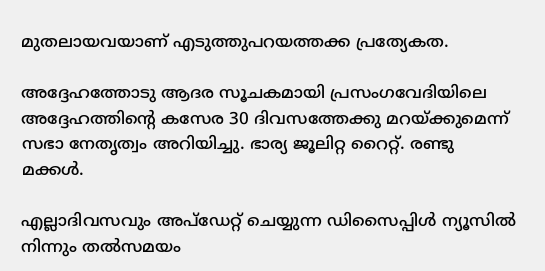മുതലായവയാണ് എടുത്തുപറയത്തക്ക പ്രത്യേകത.

അദ്ദേഹത്തോടു ആദര സൂചകമായി പ്രസംഗവേദിയിലെ അദ്ദേഹത്തിന്റെ കസേര 30 ദിവസത്തേക്കു മറയ്ക്കുമെന്ന് സഭാ നേതൃത്വം അറിയിച്ചു. ഭാര്യ ജൂലിറ്റ റൈറ്റ്. രണ്ടു മക്കള്‍.

എല്ലാദിവസവും അപ്ഡേറ്റ് ചെയ്യുന്ന ഡിസൈപ്പിൾ ന്യൂസിൽ നിന്നും തൽസമയം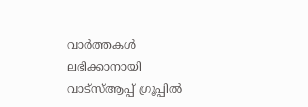വാർത്തകൾ ലഭിക്കാനായി വാട്സ്ആപ്പ് ഗ്രൂപ്പിൽ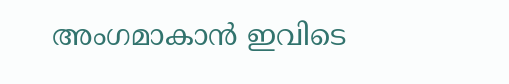അംഗമാകാൻ ഇവിടെ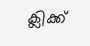ക്ലിക്ക്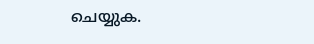ചെയ്യുക.